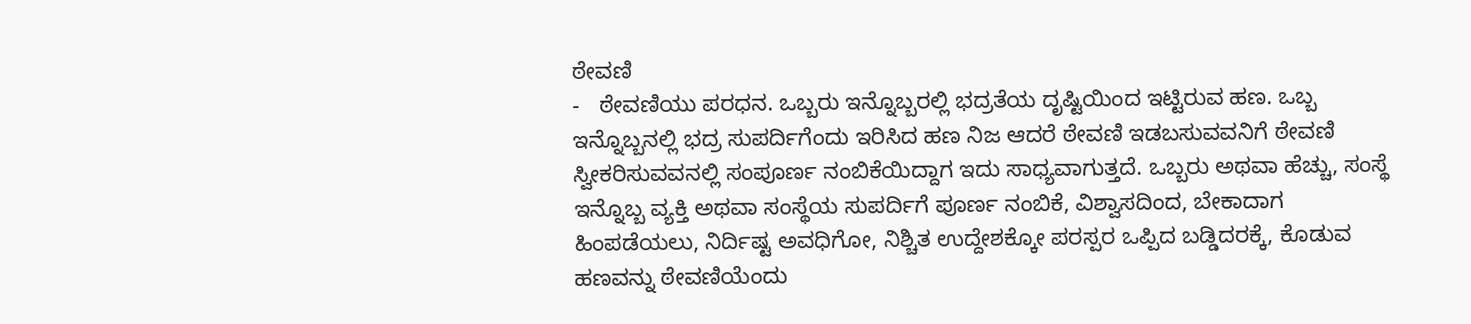ಠೇವಣಿ
-   ಠೇವಣಿಯು ಪರಧನ. ಒಬ್ಬರು ಇನ್ನೊಬ್ಬರಲ್ಲಿ ಭದ್ರತೆಯ ದೃಷ್ಟಿಯಿಂದ ಇಟ್ಟಿರುವ ಹಣ. ಒಬ್ಬ ಇನ್ನೊಬ್ಬನಲ್ಲಿ ಭದ್ರ ಸುಪರ್ದಿಗೆಂದು ಇರಿಸಿದ ಹಣ ನಿಜ ಆದರೆ ಠೇವಣಿ ಇಡಬಸುವವನಿಗೆ ಠೇವಣಿ ಸ್ವೀಕರಿಸುವವನಲ್ಲಿ ಸಂಪೂರ್ಣ ನಂಬಿಕೆಯಿದ್ದಾಗ ಇದು ಸಾಧ್ಯವಾಗುತ್ತದೆ. ಒಬ್ಬರು ಅಥವಾ ಹೆಚ್ಚು, ಸಂಸ್ಥೆ ಇನ್ನೊಬ್ಬ ವ್ಯಕ್ತಿ ಅಥವಾ ಸಂಸ್ಥೆಯ ಸುಪರ್ದಿಗೆ ಪೂರ್ಣ ನಂಬಿಕೆ, ವಿಶ್ವಾಸದಿಂದ, ಬೇಕಾದಾಗ ಹಿಂಪಡೆಯಲು, ನಿರ್ದಿಷ್ಟ ಅವಧಿಗೋ, ನಿಶ್ಚಿತ ಉದ್ದೇಶಕ್ಕೋ ಪರಸ್ಪರ ಒಪ್ಪಿದ ಬಡ್ಡಿದರಕ್ಕೆ, ಕೊಡುವ ಹಣವನ್ನು ಠೇವಣಿಯೆಂದು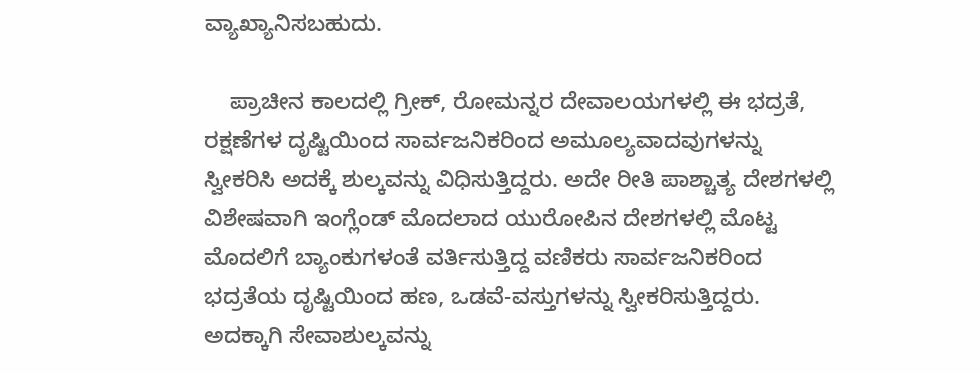ವ್ಯಾಖ್ಯಾನಿಸಬಹುದು.

    ಪ್ರಾಚೀನ ಕಾಲದಲ್ಲಿ ಗ್ರೀಕ್, ರೋಮನ್ನರ ದೇವಾಲಯಗಳಲ್ಲಿ ಈ ಭದ್ರತೆ, ರಕ್ಷಣೆಗಳ ದೃಷ್ಟಿಯಿಂದ ಸಾರ್ವಜನಿಕರಿಂದ ಅಮೂಲ್ಯವಾದವುಗಳನ್ನು ಸ್ವೀಕರಿಸಿ ಅದಕ್ಕೆ ಶುಲ್ಕವನ್ನು ವಿಧಿಸುತ್ತಿದ್ದರು. ಅದೇ ರೀತಿ ಪಾಶ್ಚಾತ್ಯ ದೇಶಗಳಲ್ಲಿ ವಿಶೇಷವಾಗಿ ಇಂಗ್ಲೆಂಡ್ ಮೊದಲಾದ ಯುರೋಪಿನ ದೇಶಗಳಲ್ಲಿ ಮೊಟ್ಟ ಮೊದಲಿಗೆ ಬ್ಯಾಂಕುಗಳಂತೆ ವರ್ತಿಸುತ್ತಿದ್ದ ವಣಿಕರು ಸಾರ್ವಜನಿಕರಿಂದ ಭದ್ರತೆಯ ದೃಷ್ಟಿಯಿಂದ ಹಣ, ಒಡವೆ-ವಸ್ತುಗಳನ್ನು ಸ್ವೀಕರಿಸುತ್ತಿದ್ದರು. ಅದಕ್ಕಾಗಿ ಸೇವಾಶುಲ್ಕವನ್ನು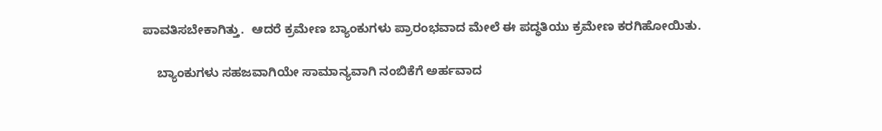ಪಾವತಿಸಬೇಕಾಗಿತ್ತು.  ಆದರೆ ಕ್ರಮೇಣ ಬ್ಯಾಂಕುಗಳು ಪ್ರಾರಂಭವಾದ ಮೇಲೆ ಈ ಪದ್ಧತಿಯು ಕ್ರಮೇಣ ಕರಗಿಹೋಯಿತು.

    ಬ್ಯಾಂಕುಗಳು ಸಹಜವಾಗಿಯೇ ಸಾಮಾನ್ಯವಾಗಿ ನಂಬಿಕೆಗೆ ಅರ್ಹವಾದ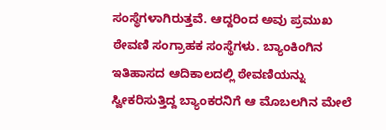ಸಂಸ್ಥೆಗಳಾಗಿರುತ್ತವೆ. ಆದ್ದರಿಂದ ಅವು ಪ್ರಮುಖ ಠೇವಣಿ ಸಂಗ್ರಾಹಕ ಸಂಸ್ಥೆಗಳು. ಬ್ಯಾಂಕಿಂಗಿನ ಇತಿಹಾಸದ ಆದಿಕಾಲದಲ್ಲಿ ಠೇವಣಿಯನ್ನು ಸ್ವೀಕರಿಸುತ್ತಿದ್ದ ಬ್ಯಾಂಕರನಿಗೆ ಆ ಮೊಬಲಗಿನ ಮೇಲೆ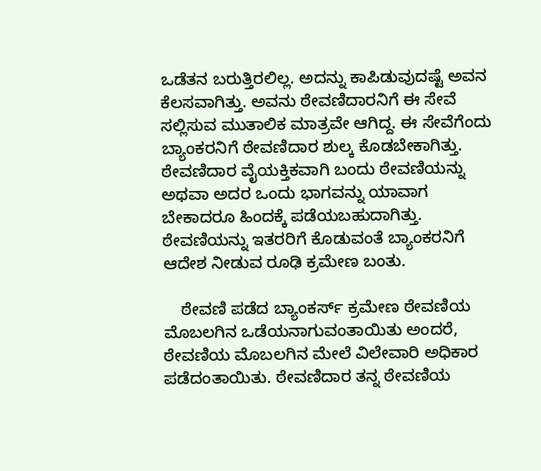ಒಡೆತನ ಬರುತ್ತಿರಲಿಲ್ಲ. ಅದನ್ನು ಕಾಪಿಡುವುದಷ್ಟೆ ಅವನ ಕೆಲಸವಾಗಿತ್ತು. ಅವನು ಠೇವಣಿದಾರನಿಗೆ ಈ ಸೇವೆ ಸಲ್ಲಿಸುವ ಮುತಾಲಿಕ ಮಾತ್ರವೇ ಆಗಿದ್ದ. ಈ ಸೇವೆಗೆಂದು ಬ್ಯಾಂಕರನಿಗೆ ಠೇವಣಿದಾರ ಶುಲ್ಕ ಕೊಡಬೇಕಾಗಿತ್ತು. ಠೇವಣಿದಾರ ವೈಯಕ್ತಿಕವಾಗಿ ಬಂದು ಠೇವಣಿಯನ್ನು ಅಥವಾ ಅದರ ಒಂದು ಭಾಗವನ್ನು ಯಾವಾಗ ಬೇಕಾದರೂ ಹಿಂದಕ್ಕೆ ಪಡೆಯಬಹುದಾಗಿತ್ತು. ಠೇವಣಿಯನ್ನು ಇತರರಿಗೆ ಕೊಡುವಂತೆ ಬ್ಯಾಂಕರನಿಗೆ ಆದೇಶ ನೀಡುವ ರೂಢಿ ಕ್ರಮೇಣ ಬಂತು.

    ಠೇವಣಿ ಪಡೆದ ಬ್ಯಾಂಕರ್ಸ್ ಕ್ರಮೇಣ ಠೇವಣಿಯ ಮೊಬಲಗಿನ ಒಡೆಯನಾಗುವಂತಾಯಿತು ಅಂದರೆ, ಠೇವಣಿಯ ಮೊಬಲಗಿನ ಮೇಲೆ ವಿಲೇವಾರಿ ಅಧಿಕಾರ ಪಡೆದಂತಾಯಿತು. ಠೇವಣಿದಾರ ತನ್ನ ಠೇವಣಿಯ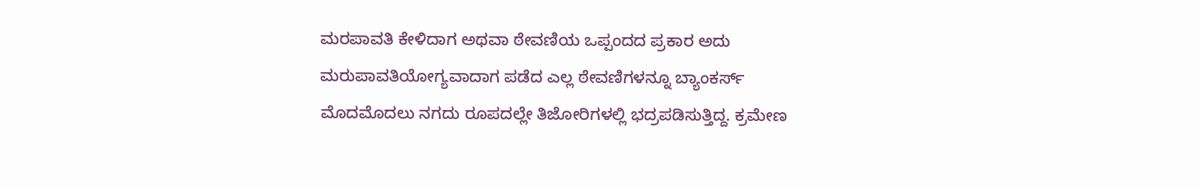ಮರಪಾವತಿ ಕೇಳಿದಾಗ ಅಥವಾ ಠೇವಣಿಯ ಒಪ್ಪಂದದ ಪ್ರಕಾರ ಅದು ಮರುಪಾವತಿಯೋಗ್ಯವಾದಾಗ ಪಡೆದ ಎಲ್ಲ ಠೇವಣಿಗಳನ್ನೂ ಬ್ಯಾಂಕರ್ಸ್  ಮೊದಮೊದಲು ನಗದು ರೂಪದಲ್ಲೇ ತಿಜೋರಿಗಳಲ್ಲಿ ಭದ್ರಪಡಿಸುತ್ತಿದ್ದ. ಕ್ರಮೇಣ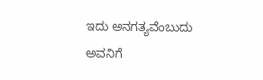ಇದು ಅನಗತ್ಯವೆಂಬುದು ಅವನಿಗೆ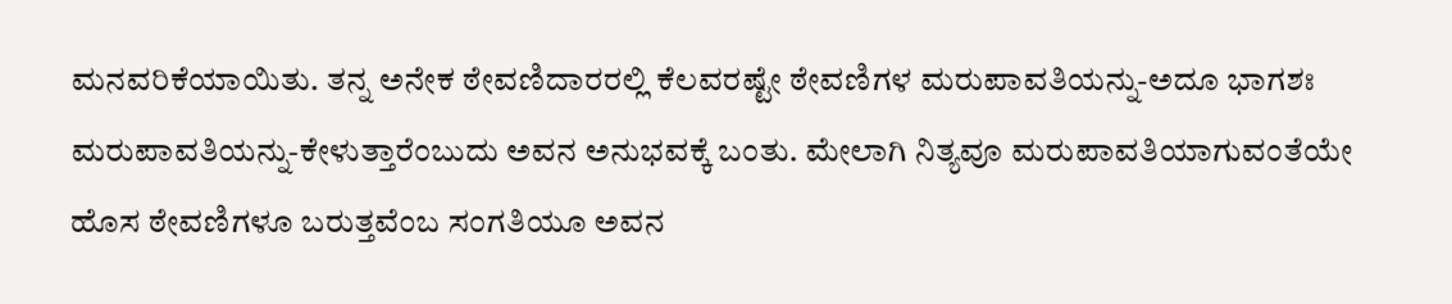ಮನವರಿಕೆಯಾಯಿತು. ತನ್ನ ಅನೇಕ ಠೇವಣಿದಾರರಲ್ಲಿ ಕೆಲವರಷ್ಟೇ ಠೇವಣಿಗಳ ಮರುಪಾವತಿಯನ್ನು-ಅದೂ ಭಾಗಶಃ ಮರುಪಾವತಿಯನ್ನು-ಕೇಳುತ್ತಾರೆಂಬುದು ಅವನ ಅನುಭವಕ್ಕೆ ಬಂತು. ಮೇಲಾಗಿ ನಿತ್ಯವೂ ಮರುಪಾವತಿಯಾಗುವಂತೆಯೇ ಹೊಸ ಠೇವಣಿಗಳೂ ಬರುತ್ತವೆಂಬ ಸಂಗತಿಯೂ ಅವನ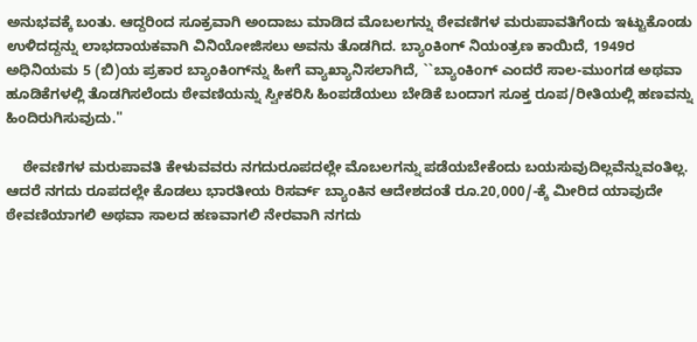ಅನುಭವಕ್ಕೆ ಬಂತು. ಆದ್ದರಿಂದ ಸೂಕ್ರವಾಗಿ ಅಂದಾಜು ಮಾಡಿದ ಮೊಬಲಗನ್ನು ಠೇವಣಿಗಳ ಮರುಪಾವತಿಗೆಂದು ಇಟ್ಟುಕೊಂಡು ಉಳಿದದ್ದನ್ನು ಲಾಭದಾಯಕವಾಗಿ ವಿನಿಯೋಜಿಸಲು ಅವನು ತೊಡಗಿದ. ಬ್ಯಾಂಕಿಂಗ್ ನಿಯಂತ್ರಣ ಕಾಯಿದೆ, 1949ರ ಅಧಿನಿಯಮ 5 (ಬಿ)ಯ ಪ್ರಕಾರ ಬ್ಯಾಂಕಿಂಗ್‍ನ್ನು ಹೀಗೆ ವ್ಯಾಖ್ಯಾನಿಸಲಾಗಿದೆ, ``ಬ್ಯಾಂಕಿಂಗ್ ಎಂದರೆ ಸಾಲ-ಮುಂಗಡ ಅಥವಾ ಹೂಡಿಕೆಗಳಲ್ಲಿ ತೊಡಗಿಸಲೆಂದು ಠೇವಣಿಯನ್ನು ಸ್ವೀಕರಿಸಿ ಹಿಂಪಡೆಯಲು ಬೇಡಿಕೆ ಬಂದಾಗ ಸೂಕ್ತ ರೂಪ/ರೀತಿಯಲ್ಲಿ ಹಣವನ್ನು ಹಿಂದಿರುಗಿಸುವುದು.''

    ಠೇವಣಿಗಳ ಮರುಪಾವತಿ ಕೇಳುವವರು ನಗದುರೂಪದಲ್ಲೇ ಮೊಬಲಗನ್ನು ಪಡೆಯಬೇಕೆಂದು ಬಯಸುವುದಿಲ್ಲವೆನ್ನುವಂತಿಲ್ಲ. ಆದರೆ ನಗದು ರೂಪದಲ್ಲೇ ಕೊಡಲು ಭಾರತೀಯ ರಿಸರ್ವ್ ಬ್ಯಾಂಕಿನ ಆದೇಶದಂತೆ ರೂ.20,000/-ಕ್ಕೆ ಮೀರಿದ ಯಾವುದೇ ಠೇವಣಿಯಾಗಲಿ ಅಥವಾ ಸಾಲದ ಹಣವಾಗಲಿ ನೇರವಾಗಿ ನಗದು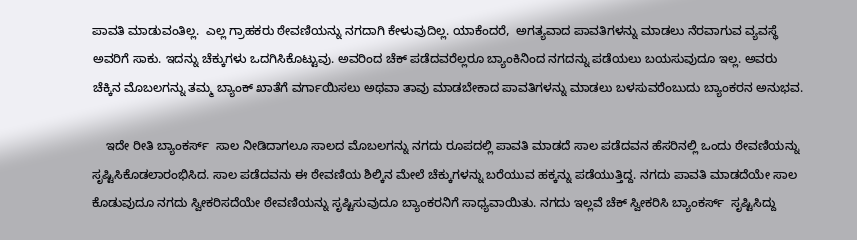ಪಾವತಿ ಮಾಡುವಂತಿಲ್ಲ.  ಎಲ್ಲ ಗ್ರಾಹಕರು ಠೇವಣಿಯನ್ನು ನಗದಾಗಿ ಕೇಳುವುದಿಲ್ಲ. ಯಾಕೆಂದರೆ,  ಅಗತ್ಯವಾದ ಪಾವತಿಗಳನ್ನು ಮಾಡಲು ನೆರವಾಗುವ ವ್ಯವಸ್ಥೆ ಅವರಿಗೆ ಸಾಕು. ಇದನ್ನು ಚೆಕ್ಕುಗಳು ಒದಗಿಸಿಕೊಟ್ಟುವು. ಅವರಿಂದ ಚೆಕ್ ಪಡೆದವರೆಲ್ಲರೂ ಬ್ಯಾಂಕಿನಿಂದ ನಗದನ್ನು ಪಡೆಯಲು ಬಯಸುವುದೂ ಇಲ್ಲ. ಅವರು ಚೆಕ್ಕಿನ ಮೊಬಲಗನ್ನು ತಮ್ಮ ಬ್ಯಾಂಕ್ ಖಾತೆಗೆ ವರ್ಗಾಯಿಸಲು ಅಥವಾ ತಾವು ಮಾಡಬೇಕಾದ ಪಾವತಿಗಳನ್ನು ಮಾಡಲು ಬಳಸುವರೆಂಬುದು ಬ್ಯಾಂಕರನ ಅನುಭವ.

    ಇದೇ ರೀತಿ ಬ್ಯಾಂಕರ್ಸ್  ಸಾಲ ನೀಡಿದಾಗಲೂ ಸಾಲದ ಮೊಬಲಗನ್ನು ನಗದು ರೂಪದಲ್ಲಿ ಪಾವತಿ ಮಾಡದೆ ಸಾಲ ಪಡೆದವನ ಹೆಸರಿನಲ್ಲಿ ಒಂದು ಠೇವಣಿಯನ್ನು ಸೃಷ್ಟಿಸಿಕೊಡಲಾರಂಭಿಸಿದ. ಸಾಲ ಪಡೆದವನು ಈ ಠೇವಣಿಯ ಶಿಲ್ಕಿನ ಮೇಲೆ ಚೆಕ್ಕುಗಳನ್ನು ಬರೆಯುವ ಹಕ್ಕನ್ನು ಪಡೆಯುತ್ತಿದ್ದ. ನಗದು ಪಾವತಿ ಮಾಡದೆಯೇ ಸಾಲ ಕೊಡುವುದೂ ನಗದು ಸ್ವೀಕರಿಸದೆಯೇ ಠೇವಣಿಯನ್ನು ಸೃಷ್ಟಿಸುವುದೂ ಬ್ಯಾಂಕರನಿಗೆ ಸಾಧ್ಯವಾಯಿತು. ನಗದು ಇಲ್ಲವೆ ಚೆಕ್ ಸ್ವೀಕರಿಸಿ ಬ್ಯಾಂಕರ್ಸ್  ಸೃಷ್ಟಿಸಿದ್ದು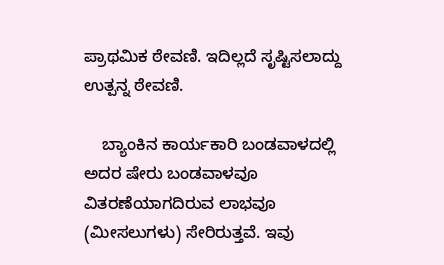ಪ್ರಾಥಮಿಕ ಠೇವಣಿ. ಇದಿಲ್ಲದೆ ಸೃಷ್ಟಿಸಲಾದ್ದು ಉತ್ಪನ್ನ ಠೇವಣಿ.

    ಬ್ಯಾಂಕಿನ ಕಾರ್ಯಕಾರಿ ಬಂಡವಾಳದಲ್ಲಿ ಅದರ ಷೇರು ಬಂಡವಾಳವೂ ವಿತರಣೆಯಾಗದಿರುವ ಲಾಭವೂ (ಮೀಸಲುಗಳು) ಸೇರಿರುತ್ತವೆ. ಇವು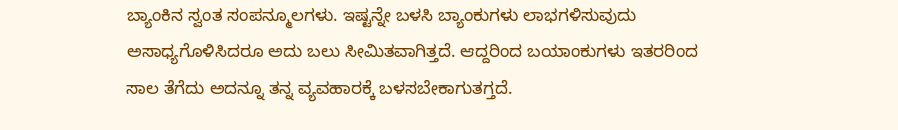ಬ್ಯಾಂಕಿನ ಸ್ವಂತ ಸಂಪನ್ಮೂಲಗಳು. ಇಷ್ಟನ್ನೇ ಬಳಸಿ ಬ್ಯಾಂಕುಗಳು ಲಾಭಗಳಿಸುವುದು ಅಸಾಧ್ಯಗೊಳಿಸಿದರೂ ಅದು ಬಲು ಸೀಮಿತವಾಗಿತ್ತದೆ. ಆದ್ದರಿಂದ ಬಯಾಂಕುಗಳು ಇತರರಿಂದ ಸಾಲ ತೆಗೆದು ಅದನ್ನೂ ತನ್ನ ವ್ಯವಹಾರಕ್ಕೆ ಬಳಸಬೇಕಾಗುತಗ್ತದೆ.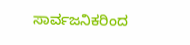ಸಾರ್ವಜನಿಕರಿಂದ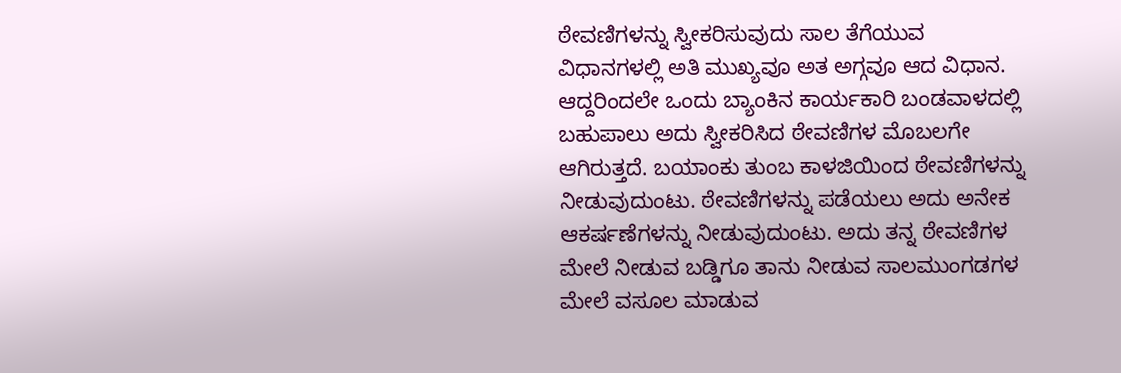ಠೇವಣಿಗಳನ್ನು ಸ್ವೀಕರಿಸುವುದು ಸಾಲ ತೆಗೆಯುವ ವಿಧಾನಗಳಲ್ಲಿ ಅತಿ ಮುಖ್ಯವೂ ಅತ ಅಗ್ಗವೂ ಆದ ವಿಧಾನ. ಆದ್ದರಿಂದಲೇ ಒಂದು ಬ್ಯಾಂಕಿನ ಕಾರ್ಯಕಾರಿ ಬಂಡವಾಳದಲ್ಲಿ ಬಹುಪಾಲು ಅದು ಸ್ವೀಕರಿಸಿದ ಠೇವಣಿಗಳ ಮೊಬಲಗೇ  ಆಗಿರುತ್ತದೆ. ಬಯಾಂಕು ತುಂಬ ಕಾಳಜಿಯಿಂದ ಠೇವಣಿಗಳನ್ನು ನೀಡುವುದುಂಟು. ಠೇವಣಿಗಳನ್ನು ಪಡೆಯಲು ಅದು ಅನೇಕ ಆಕರ್ಷಣೆಗಳನ್ನು ನೀಡುವುದುಂಟು. ಅದು ತನ್ನ ಠೇವಣಿಗಳ ಮೇಲೆ ನೀಡುವ ಬಡ್ಡಿಗೂ ತಾನು ನೀಡುವ ಸಾಲಮುಂಗಡಗಳ ಮೇಲೆ ವಸೂಲ ಮಾಡುವ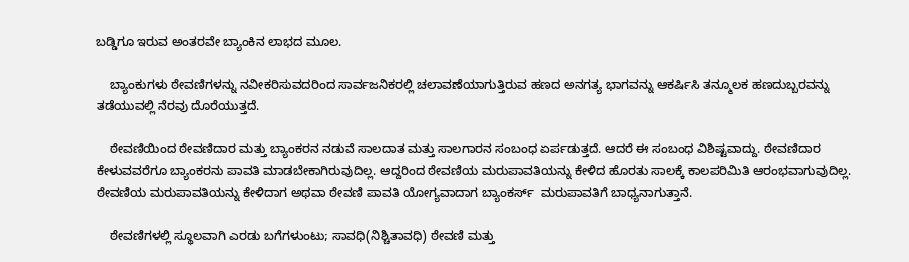ಬಡ್ಡಿಗೂ ಇರುವ ಅಂತರವೇ ಬ್ಯಾಂಕಿನ ಲಾಭದ ಮೂಲ.

    ಬ್ಯಾಂಕುಗಳು ಠೇವಣಿಗಳನ್ನು ನವೀಕರಿಸುವದರಿಂದ ಸಾರ್ವಜನಿಕರಲ್ಲಿ ಚಲಾವಣೆಯಾಗುತ್ತಿರುವ ಹಣದ ಅನಗತ್ಯ ಭಾಗವನ್ನು ಆಕರ್ಷಿಸಿ ತನ್ಮೂಲಕ ಹಣದುಬ್ಬರವನ್ನು ತಡೆಯುವಲ್ಲಿ ನೆರವು ದೊರೆಯುತ್ತದೆ.

    ಠೇವಣಿಯಿಂದ ಠೇವಣಿದಾರ ಮತ್ತು ಬ್ಯಾಂಕರನ ನಡುವೆ ಸಾಲದಾತ ಮತ್ತು ಸಾಲಗಾರನ ಸಂಬಂಧ ಏರ್ಪಡುತ್ತದೆ. ಆದರೆ ಈ ಸಂಬಂಧ ವಿಶಿಷ್ಟವಾದ್ದು. ಠೇವಣಿದಾರ ಕೇಳುವವರೆಗೂ ಬ್ಯಾಂಕರನು ಪಾವತಿ ಮಾಡಬೇಕಾಗಿರುವುದಿಲ್ಲ. ಆದ್ದರಿಂದ ಠೇವಣಿಯ ಮರುಪಾವತಿಯನ್ನು ಕೇಳಿದ ಹೊರತು ಸಾಲಕ್ಕೆ ಕಾಲಪರಿಮಿತಿ ಆರಂಭವಾಗುವುದಿಲ್ಲ. ಠೇವಣಿಯ ಮರುಪಾವತಿಯನ್ನು ಕೇಳಿದಾಗ ಅಥವಾ ಠೇವಣಿ ಪಾವತಿ ಯೋಗ್ಯವಾದಾಗ ಬ್ಯಾಂಕರ್ಸ್  ಮರುಪಾವತಿಗೆ ಬಾಧ್ಯನಾಗುತ್ತಾನೆ.

    ಠೇವಣಿಗಳಲ್ಲಿ ಸ್ಥೂಲವಾಗಿ ಎರಡು ಬಗೆಗಳುಂಟು; ಸಾವಧಿ(ನಿಶ್ಚಿತಾವಧಿ) ಠೇವಣಿ ಮತ್ತು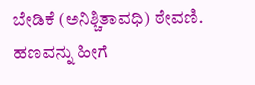ಬೇಡಿಕೆ (ಅನಿಶ್ಚಿತಾವಧಿ) ಠೇವಣಿ. ಹಣವನ್ನು ಹೀಗೆ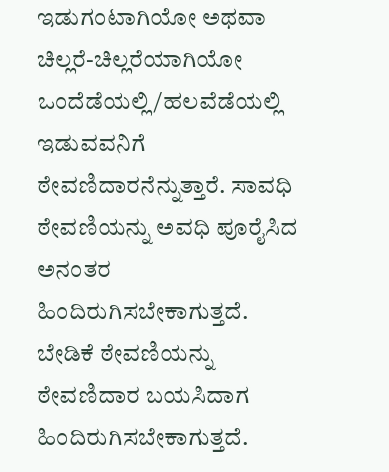ಇಡುಗಂಟಾಗಿಯೋ ಅಥವಾ ಚಿಲ್ಲರೆ-ಚಿಲ್ಲರೆಯಾಗಿಯೋ ಒಂದೆಡೆಯಲ್ಲಿ/ಹಲವೆಡೆಯಲ್ಲಿ ಇಡುವವನಿಗೆ ಠೇವಣಿದಾರನೆನ್ನುತ್ತಾರೆ. ಸಾವಧಿ ಠೇವಣಿಯನ್ನು ಅವಧಿ ಪೂರೈಸಿದ ಅನಂತರ ಹಿಂದಿರುಗಿಸಬೇಕಾಗುತ್ತದೆ. ಬೇಡಿಕೆ ಠೇವಣಿಯನ್ನು ಠೇವಣಿದಾರ ಬಯಸಿದಾಗ ಹಿಂದಿರುಗಿಸಬೇಕಾಗುತ್ತದೆ.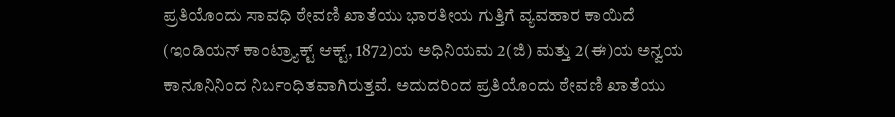ಪ್ರತಿಯೊಂದು ಸಾವಧಿ ಠೇವಣಿ ಖಾತೆಯು ಭಾರತೀಯ ಗುತ್ತಿಗೆ ವ್ಯವಹಾರ ಕಾಯಿದೆ (ಇಂಡಿಯನ್ ಕಾಂಟ್ರ್ಯಾಕ್ಟ್ ಆಕ್ಟ್, 1872)ಯ ಅಧಿನಿಯಮ 2(ಜಿ) ಮತ್ತು 2(ಈ)ಯ ಅನ್ವಯ ಕಾನೂನಿನಿಂದ ನಿರ್ಬಂಧಿತವಾಗಿರುತ್ತವೆ. ಅದುದರಿಂದ ಪ್ರತಿಯೊಂದು ಠೇವಣಿ ಖಾತೆಯು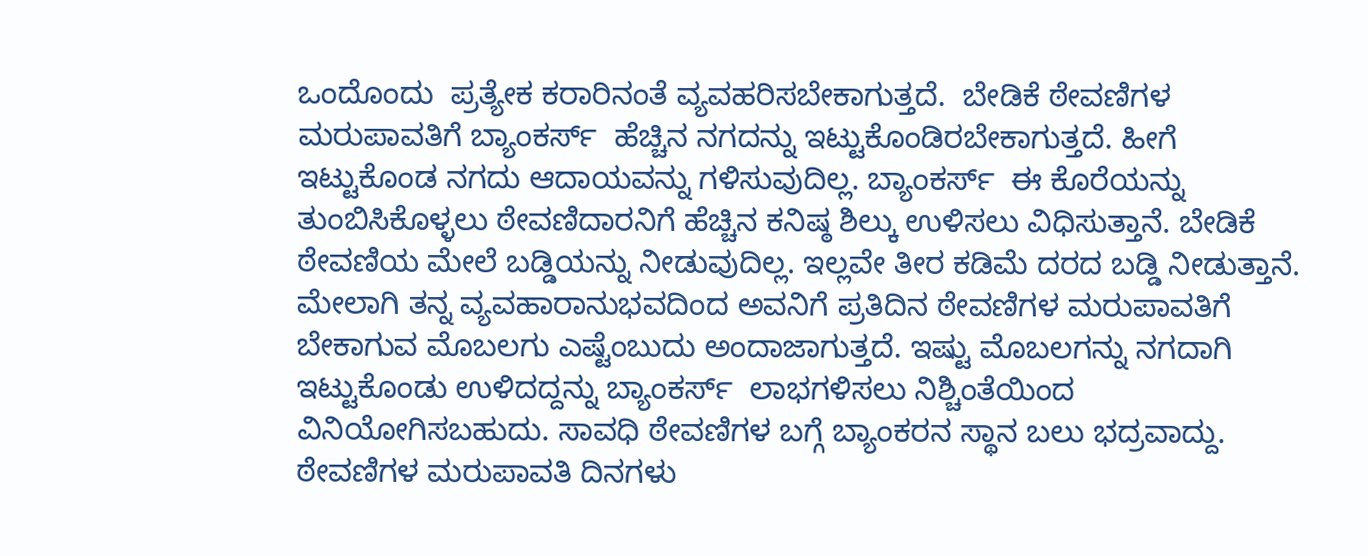ಒಂದೊಂದು  ಪ್ರತ್ಯೇಕ ಕರಾರಿನಂತೆ ವ್ಯವಹರಿಸಬೇಕಾಗುತ್ತದೆ.  ಬೇಡಿಕೆ ಠೇವಣಿಗಳ ಮರುಪಾವತಿಗೆ ಬ್ಯಾಂಕರ್ಸ್  ಹೆಚ್ಚಿನ ನಗದನ್ನು ಇಟ್ಟುಕೊಂಡಿರಬೇಕಾಗುತ್ತದೆ. ಹೀಗೆ ಇಟ್ಟುಕೊಂಡ ನಗದು ಆದಾಯವನ್ನು ಗಳಿಸುವುದಿಲ್ಲ. ಬ್ಯಾಂಕರ್ಸ್  ಈ ಕೊರೆಯನ್ನು ತುಂಬಿಸಿಕೊಳ್ಳಲು ಠೇವಣಿದಾರನಿಗೆ ಹೆಚ್ಚಿನ ಕನಿಷ್ಠ ಶಿಲ್ಕು ಉಳಿಸಲು ವಿಧಿಸುತ್ತಾನೆ. ಬೇಡಿಕೆ ಠೇವಣಿಯ ಮೇಲೆ ಬಡ್ಡಿಯನ್ನು ನೀಡುವುದಿಲ್ಲ. ಇಲ್ಲವೇ ತೀರ ಕಡಿಮೆ ದರದ ಬಡ್ಡಿ ನೀಡುತ್ತಾನೆ. ಮೇಲಾಗಿ ತನ್ನ ವ್ಯವಹಾರಾನುಭವದಿಂದ ಅವನಿಗೆ ಪ್ರತಿದಿನ ಠೇವಣಿಗಳ ಮರುಪಾವತಿಗೆ ಬೇಕಾಗುವ ಮೊಬಲಗು ಎಷ್ಟೆಂಬುದು ಅಂದಾಜಾಗುತ್ತದೆ. ಇಷ್ಟು ಮೊಬಲಗನ್ನು ನಗದಾಗಿ ಇಟ್ಟುಕೊಂಡು ಉಳಿದದ್ದನ್ನು ಬ್ಯಾಂಕರ್ಸ್  ಲಾಭಗಳಿಸಲು ನಿಶ್ಚಿಂತೆಯಿಂದ ವಿನಿಯೋಗಿಸಬಹುದು. ಸಾವಧಿ ಠೇವಣಿಗಳ ಬಗ್ಗೆ ಬ್ಯಾಂಕರನ ಸ್ಥಾನ ಬಲು ಭದ್ರವಾದ್ದು. ಠೇವಣಿಗಳ ಮರುಪಾವತಿ ದಿನಗಳು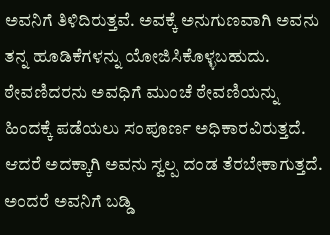ಅವನಿಗೆ ತಿಳಿದಿರುತ್ತವೆ. ಅವಕ್ಕೆ ಅನುಗುಣವಾಗಿ ಅವನು ತನ್ನ ಹೂಡಿಕೆಗಳನ್ನು ಯೋಜಿಸಿಕೊಳ್ಳಬಹುದು. ಠೇವಣಿದರನು ಅವಧಿಗೆ ಮುಂಚೆ ಠೇವಣಿಯನ್ನು ಹಿಂದಕ್ಕೆ ಪಡೆಯಲು ಸಂಪೂರ್ಣ ಅಧಿಕಾರವಿರುತ್ತದೆ. ಆದರೆ ಅದಕ್ಕಾಗಿ ಅವನು ಸ್ವಲ್ಪ ದಂಡ ತೆರಬೇಕಾಗುತ್ತದೆ. ಅಂದರೆ ಅವನಿಗೆ ಬಡ್ಡಿ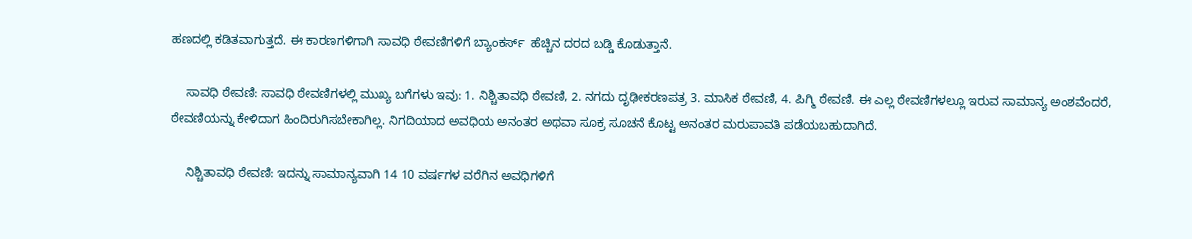ಹಣದಲ್ಲಿ ಕಡಿತವಾಗುತ್ತದೆ. ಈ ಕಾರಣಗಳಿಗಾಗಿ ಸಾವಧಿ ಠೇವಣಿಗಳಿಗೆ ಬ್ಯಾಂಕರ್ಸ್  ಹೆಚ್ಚಿನ ದರದ ಬಡ್ಡಿ ಕೊಡುತ್ತಾನೆ.

    ಸಾವಧಿ ಠೇವಣಿ: ಸಾವಧಿ ಠೇವಣಿಗಳಲ್ಲಿ ಮುಖ್ಯ ಬಗೆಗಳು ಇವು: 1. ನಿಶ್ಚಿತಾವಧಿ ಠೇವಣಿ, 2. ನಗದು ದೃಢೀಕರಣಪತ್ರ 3. ಮಾಸಿಕ ಠೇವಣಿ, 4. ಪಿಗ್ಮಿ ಠೇವಣಿ. ಈ ಎಲ್ಲ ಠೇವಣಿಗಳಲ್ಲೂ ಇರುವ ಸಾಮಾನ್ಯ ಅಂಶವೆಂದರೆ, ಠೇವಣಿಯನ್ನು ಕೇಳಿದಾಗ ಹಿಂದಿರುಗಿಸಬೇಕಾಗಿಲ್ಲ. ನಿಗದಿಯಾದ ಅವಧಿಯ ಅನಂತರ ಅಥವಾ ಸೂಕ್ರ ಸೂಚನೆ ಕೊಟ್ಟ ಅನಂತರ ಮರುಪಾವತಿ ಪಡೆಯಬಹುದಾಗಿದೆ.

    ನಿಶ್ಚಿತಾವಧಿ ಠೇವಣಿ: ಇದನ್ನು ಸಾಮಾನ್ಯವಾಗಿ 14 10 ವರ್ಷಗಳ ವರೆಗಿನ ಅವಧಿಗಳಿಗೆ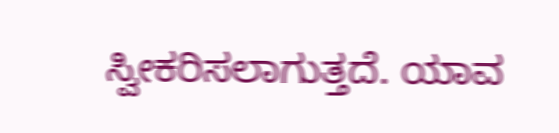ಸ್ವೀಕರಿಸಲಾಗುತ್ತದೆ. ಯಾವ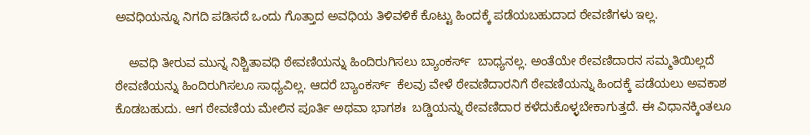ಅವಧಿಯನ್ನೂ ನಿಗದಿ ಪಡಿಸದೆ ಒಂದು ಗೊತ್ತಾದ ಅವಧಿಯ ತಿಳಿವಳಿಕೆ ಕೊಟ್ಟು ಹಿಂದಕ್ಕೆ ಪಡೆಯಬಹುದಾದ ಠೇವಣಿಗಳು ಇಲ್ಲ.

    ಅವಧಿ ತೀರುವ ಮುನ್ನ ನಿಶ್ಚಿತಾವಧಿ ಠೇವಣಿಯನ್ನು ಹಿಂದಿರುಗಿಸಲು ಬ್ಯಾಂಕರ್ಸ್  ಬಾಧ್ಯನಲ್ಲ. ಅಂತೆಯೇ ಠೇವಣಿದಾರನ ಸಮ್ಮತಿಯಿಲ್ಲದೆ ಠೇವಣಿಯನ್ನು ಹಿಂದಿರುಗಿಸಲೂ ಸಾಧ್ಯವಿಲ್ಲ. ಆದರೆ ಬ್ಯಾಂಕರ್ಸ್  ಕೆಲವು ವೇಳೆ ಠೇವಣಿದಾರನಿಗೆ ಠೇವಣಿಯನ್ನು ಹಿಂದಕ್ಕೆ ಪಡೆಯಲು ಅವಕಾಶ ಕೊಡಬಹುದು. ಆಗ ಠೇವಣಿಯ ಮೇಲಿನ ಪೂರ್ತಿ ಅಥವಾ ಭಾಗಶಃ  ಬಡ್ಡಿಯನ್ನು ಠೇವಣಿದಾರ ಕಳೆದುಕೊಳ್ಳಬೇಕಾಗುತ್ತದೆ. ಈ ವಿಧಾನಕ್ಕಿಂತಲೂ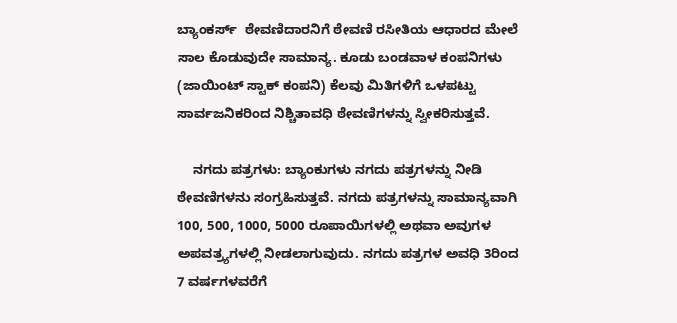ಬ್ಯಾಂಕರ್ಸ್  ಠೇವಣಿದಾರನಿಗೆ ಠೇವಣಿ ರಸೀತಿಯ ಆಧಾರದ ಮೇಲೆ ಸಾಲ ಕೊಡುವುದೇ ಸಾಮಾನ್ಯ. ಕೂಡು ಬಂಡವಾಳ ಕಂಪನಿಗಳು (ಜಾಯಿಂಟ್ ಸ್ಟಾಕ್ ಕಂಪನಿ) ಕೆಲವು ಮಿತಿಗಳಿಗೆ ಒಳಪಟ್ಟು ಸಾರ್ವಜನಿಕರಿಂದ ನಿಶ್ಚಿತಾವಧಿ ಠೇವಣಿಗಳನ್ನು ಸ್ವೀಕರಿಸುತ್ತವೆ.

    ನಗದು ಪತ್ರಗಳು: ಬ್ಯಾಂಕುಗಳು ನಗದು ಪತ್ರಗಳನ್ನು ನೀಡಿ ಠೇವಣಿಗಳನು ಸಂಗ್ರಹಿಸುತ್ತವೆ. ನಗದು ಪತ್ರಗಳನ್ನು ಸಾಮಾನ್ಯವಾಗಿ 100, 500, 1000, 5000 ರೂಪಾಯಿಗಳಲ್ಲಿ ಅಥವಾ ಅವುಗಳ ಅಪವತ್ರ್ಯಗಳಲ್ಲಿ ನೀಡಲಾಗುವುದು. ನಗದು ಪತ್ರಗಳ ಅವಧಿ 3ರಿಂದ 7 ವರ್ಷಗಳವರೆಗೆ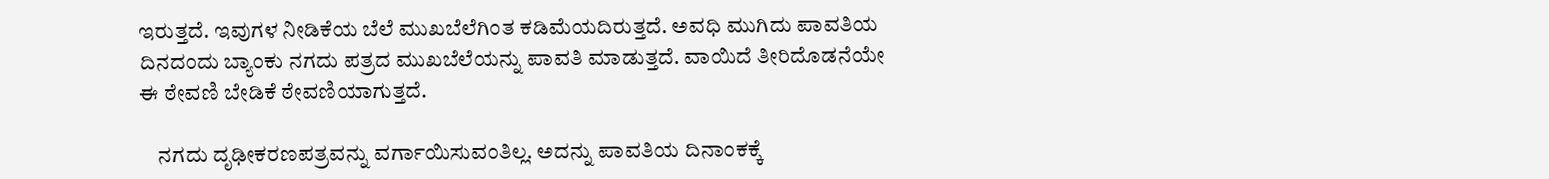ಇರುತ್ತದೆ. ಇವುಗಳ ನೀಡಿಕೆಯ ಬೆಲೆ ಮುಖಬೆಲೆಗಿಂತ ಕಡಿಮೆಯದಿರುತ್ತದೆ. ಅವಧಿ ಮುಗಿದು ಪಾವತಿಯ  ದಿನದಂದು ಬ್ಯಾಂಕು ನಗದು ಪತ್ರದ ಮುಖಬೆಲೆಯನ್ನು ಪಾವತಿ ಮಾಡುತ್ತದೆ. ವಾಯಿದೆ ತೀರಿದೊಡನೆಯೇ ಈ ಠೇವಣಿ ಬೇಡಿಕೆ ಠೇವಣಿಯಾಗುತ್ತದೆ.

    ನಗದು ದೃಢೀಕರಣಪತ್ರವನ್ನು ವರ್ಗಾಯಿಸುವಂತಿಲ್ಲ. ಅದನ್ನು ಪಾವತಿಯ ದಿನಾಂಕಕ್ಕೆ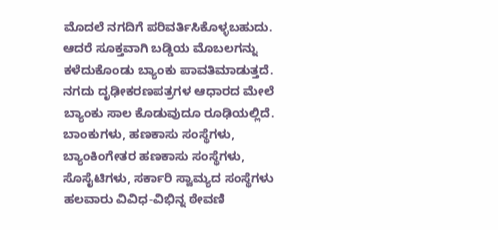ಮೊದಲೆ ನಗದಿಗೆ ಪರಿವರ್ತಿಸಿಕೊಳ್ಳಬಹುದು. ಆದರೆ ಸೂಕ್ತವಾಗಿ ಬಡ್ಡಿಯ ಮೊಬಲಗನ್ನು ಕಳೆದುಕೊಂಡು ಬ್ಯಾಂಕು ಪಾವತಿಮಾಡುತ್ತದೆ. ನಗದು ದೃಢೀಕರಣಪತ್ರಗಳ ಆಧಾರದ ಮೇಲೆ ಬ್ಯಾಂಕು ಸಾಲ ಕೊಡುವುದೂ ರೂಢಿಯಲ್ಲಿದೆ.  ಬಾಂಕುಗಳು, ಹಣಕಾಸು ಸಂಸ್ಥೆಗಳು, ಬ್ಯಾಂಕಿಂಗೇತರ ಹಣಕಾಸು ಸಂಸ್ಥೆಗಳು, ಸೊಸೈಟಿಗಳು, ಸರ್ಕಾರಿ ಸ್ವಾಮ್ಯದ ಸಂಸ್ಥೆಗಳು ಹಲವಾರು ವಿವಿಧ-ವಿಭಿನ್ನ ಠೇವಣಿ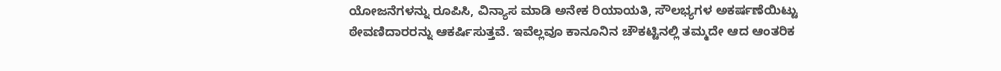ಯೋಜನೆಗಳನ್ನು ರೂಪಿಸಿ, ವಿನ್ಯಾಸ ಮಾಡಿ ಅನೇಕ ರಿಯಾಯತಿ, ಸೌಲಭ್ಯಗಳ ಅಕರ್ಷಣೆಯಿಟ್ಟು ಠೇವಣಿದಾರರನ್ನು ಆಕರ್ಷಿಸುತ್ತವೆ. ಇವೆಲ್ಲವೂ ಕಾನೂನಿನ ಚೌಕಟ್ಟಿನಲ್ಲಿ ತಮ್ಮದೇ ಆದ ಆಂತರಿಕ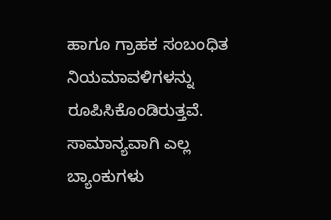ಹಾಗೂ ಗ್ರಾಹಕ ಸಂಬಂಧಿತ ನಿಯಮಾವಳಿಗಳನ್ನು ರೂಪಿಸಿಕೊಂಡಿರುತ್ತವೆ. ಸಾಮಾನ್ಯವಾಗಿ ಎಲ್ಲ ಬ್ಯಾಂಕುಗಳು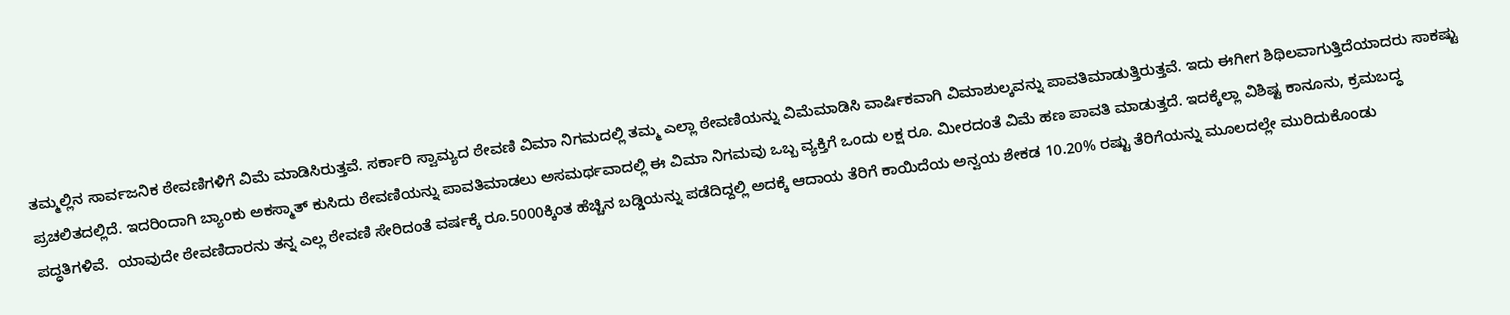ತಮ್ಮಲ್ಲಿನ ಸಾರ್ವಜನಿಕ ಠೇವಣಿಗಳಿಗೆ ವಿಮೆ ಮಾಡಿಸಿರುತ್ತವೆ. ಸರ್ಕಾರಿ ಸ್ವಾಮ್ಯದ ಠೇವಣಿ ವಿಮಾ ನಿಗಮದಲ್ಲಿ ತಮ್ಮ ಎಲ್ಲಾ ಠೇವಣಿಯನ್ನು ವಿಮೆಮಾಡಿಸಿ ವಾರ್ಷಿಕವಾಗಿ ವಿಮಾಶುಲ್ಕವನ್ನು ಪಾವತಿಮಾಡುತ್ತಿರುತ್ತವೆ. ಇದು ಈಗೀಗ ಶಿಥಿಲವಾಗುತ್ತಿದೆಯಾದರು ಸಾಕಷ್ಟು ಪ್ರಚಲಿತದಲ್ಲಿದೆ. ಇದರಿಂದಾಗಿ ಬ್ಯಾಂಕು ಅಕಸ್ಮಾತ್ ಕುಸಿದು ಠೇವಣಿಯನ್ನು ಪಾವತಿಮಾಡಲು ಅಸಮರ್ಥವಾದಲ್ಲಿ ಈ ವಿಮಾ ನಿಗಮವು ಒಬ್ಬ ವ್ಯಕ್ತಿಗೆ ಒಂದು ಲಕ್ಷ ರೂ. ಮೀರದಂತೆ ವಿಮೆ ಹಣ ಪಾವತಿ ಮಾಡುತ್ತದೆ. ಇದಕ್ಕೆಲ್ಲಾ ವಿಶಿಷ್ಟ ಕಾನೂನು, ಕ್ರಮಬದ್ಧ ಪದ್ಧತಿಗಳಿವೆ.  ಯಾವುದೇ ಠೇವಣಿದಾರನು ತನ್ನ ಎಲ್ಲ ಠೇವಣಿ ಸೇರಿದಂತೆ ವರ್ಷಕ್ಕೆ ರೂ.5000ಕ್ಕಿಂತ ಹೆಚ್ಚಿನ ಬಡ್ಡಿಯನ್ನು ಪಡೆದಿದ್ದಲ್ಲಿ ಅದಕ್ಕೆ ಆದಾಯ ತೆರಿಗೆ ಕಾಯಿದೆಯ ಅನ್ವಯ ಶೇಕಡ 10.20% ರಷ್ಟು ತೆರಿಗೆಯನ್ನು ಮೂಲದಲ್ಲೇ ಮುರಿದುಕೊಂಡು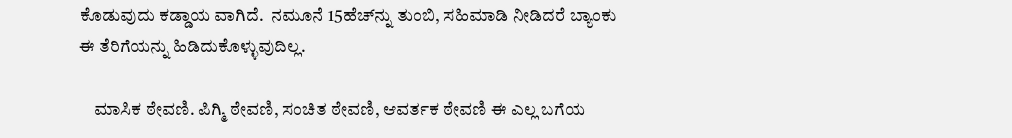ಕೊಡುವುದು ಕಡ್ಡಾಯ ವಾಗಿದೆ.  ನಮೂನೆ 15ಹೆಚ್‍ನ್ನು ತುಂಬಿ, ಸಹಿಮಾಡಿ ನೀಡಿದರೆ ಬ್ಯಾಂಕು ಈ ತೆರಿಗೆಯನ್ನು ಹಿಡಿದುಕೊಳ್ಳುವುದಿಲ್ಲ.

    ಮಾಸಿಕ ಠೇವಣಿ. ಪಿಗ್ಮಿ ಠೇವಣಿ, ಸಂಚಿತ ಠೇವಣಿ, ಆವರ್ತಕ ಠೇವಣಿ ಈ ಎಲ್ಲ ಬಗೆಯ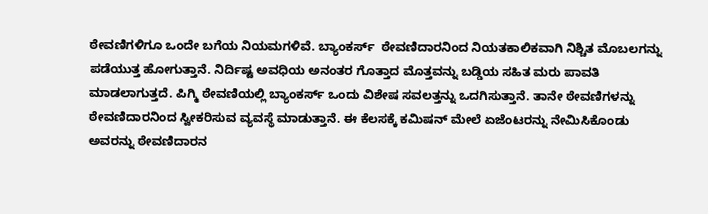ಠೇವಣಿಗಳಿಗೂ ಒಂದೇ ಬಗೆಯ ನಿಯಮಗಳಿವೆ. ಬ್ಯಾಂಕರ್ಸ್  ಠೇವಣಿದಾರನಿಂದ ನಿಯತಕಾಲಿಕವಾಗಿ ನಿಶ್ಚಿತ ಮೊಬಲಗನ್ನು ಪಡೆಯುತ್ತ ಹೋಗುತ್ತಾನೆ. ನಿರ್ದಿಷ್ಟ ಅವಧಿಯ ಅನಂತರ ಗೊತ್ತಾದ ಮೊತ್ತವನ್ನು ಬಡ್ಡಿಯ ಸಹಿತ ಮರು ಪಾವತಿ ಮಾಡಲಾಗುತ್ತದೆ. ಪಿಗ್ಮಿ ಠೇವಣಿಯಲ್ಲಿ ಬ್ಯಾಂಕರ್ಸ್ ಒಂದು ವಿಶೇಷ ಸವಲತ್ತನ್ನು ಒದಗಿಸುತ್ತಾನೆ. ತಾನೇ ಠೇವಣಿಗಳನ್ನು ಠೇವಣಿದಾರನಿಂದ ಸ್ವೀಕರಿಸುವ ವ್ಯವಸ್ಥೆ ಮಾಡುತ್ತಾನೆ. ಈ ಕೆಲಸಕ್ಕೆ ಕಮಿಷನ್ ಮೇಲೆ ಏಜೆಂಟರನ್ನು ನೇಮಿಸಿಕೊಂಡು ಅವರನ್ನು ಠೇವಣಿದಾರನ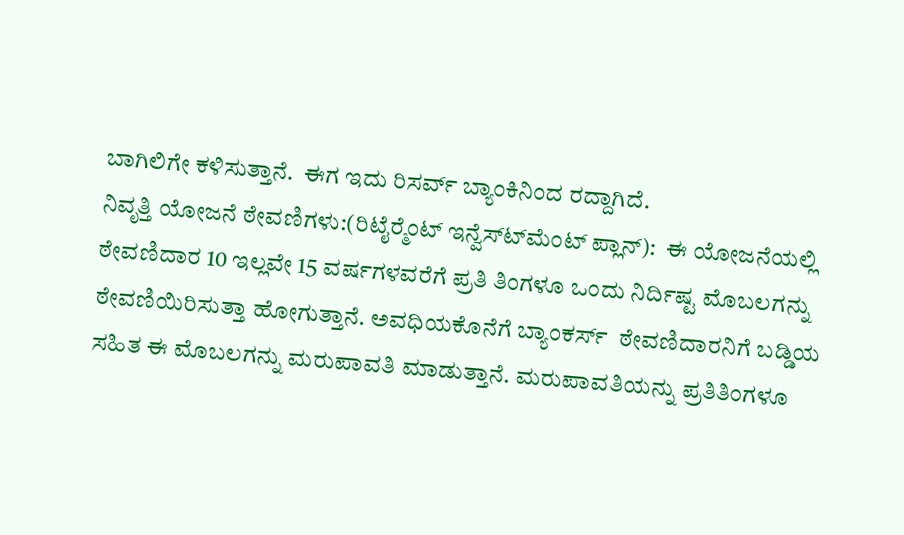ಬಾಗಿಲಿಗೇ ಕಳಿಸುತ್ತಾನೆ.  ಈಗ ಇದು ರಿಸರ್ವ್ ಬ್ಯಾಂಕಿನಿಂದ ರದ್ದಾಗಿದೆ.
ನಿವೃತ್ತಿ ಯೋಜನೆ ಠೇವಣಿಗಳು:(ರಿಟೈರ್‍ಮೆಂಟ್ ಇನ್ವೆಸ್ಟ್‍ಮೆಂಟ್ ಪ್ಲಾನ್):  ಈ ಯೋಜನೆಯಲ್ಲಿ ಠೇವಣಿದಾರ 10 ಇಲ್ಲವೇ 15 ವರ್ಷಗಳವರೆಗೆ ಪ್ರತಿ ತಿಂಗಳೂ ಒಂದು ನಿರ್ದಿಷ್ಟ ಮೊಬಲಗನ್ನು ಠೇವಣಿಯಿರಿಸುತ್ತಾ ಹೋಗುತ್ತಾನೆ. ಅವಧಿಯಕೊನೆಗೆ ಬ್ಯಾಂಕರ್ಸ್  ಠೇವಣಿದಾರನಿಗೆ ಬಡ್ಡಿಯ ಸಹಿತ ಈ ಮೊಬಲಗನ್ನು ಮರುಪಾವತಿ ಮಾಡುತ್ತಾನೆ. ಮರುಪಾವತಿಯನ್ನು ಪ್ರತಿತಿಂಗಳೂ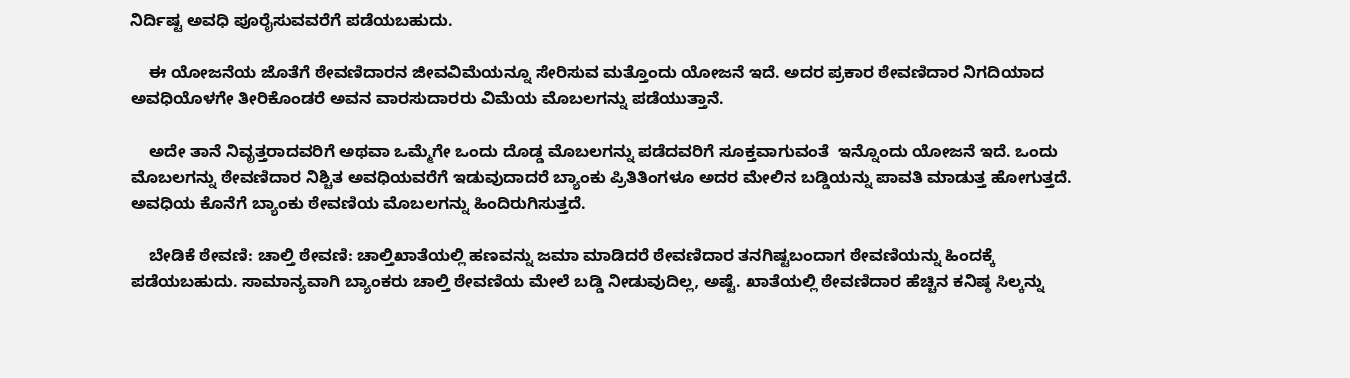ನಿರ್ದಿಷ್ಟ ಅವಧಿ ಪೂರೈಸುವವರೆಗೆ ಪಡೆಯಬಹುದು.

    ಈ ಯೋಜನೆಯ ಜೊತೆಗೆ ಠೇವಣಿದಾರನ ಜೀವವಿಮೆಯನ್ನೂ ಸೇರಿಸುವ ಮತ್ತೊಂದು ಯೋಜನೆ ಇದೆ. ಅದರ ಪ್ರಕಾರ ಠೇವಣಿದಾರ ನಿಗದಿಯಾದ ಅವಧಿಯೊಳಗೇ ತೀರಿಕೊಂಡರೆ ಅವನ ವಾರಸುದಾರರು ವಿಮೆಯ ಮೊಬಲಗನ್ನು ಪಡೆಯುತ್ತಾನೆ.

    ಅದೇ ತಾನೆ ನಿವೃತ್ತರಾದವರಿಗೆ ಅಥವಾ ಒಮ್ಮೆಗೇ ಒಂದು ದೊಡ್ಡ ಮೊಬಲಗನ್ನು ಪಡೆದವರಿಗೆ ಸೂಕ್ತವಾಗುವಂತೆ  ಇನ್ನೊಂದು ಯೋಜನೆ ಇದೆ. ಒಂದು ಮೊಬಲಗನ್ನು ಠೇವಣಿದಾರ ನಿಶ್ಚಿತ ಅವಧಿಯವರೆಗೆ ಇಡುವುದಾದರೆ ಬ್ಯಾಂಕು ಪ್ರಿತಿತಿಂಗಳೂ ಅದರ ಮೇಲಿನ ಬಡ್ಡಿಯನ್ನು ಪಾವತಿ ಮಾಡುತ್ತ ಹೋಗುತ್ತದೆ. ಅವಧಿಯ ಕೊನೆಗೆ ಬ್ಯಾಂಕು ಠೇವಣಿಯ ಮೊಬಲಗನ್ನು ಹಿಂದಿರುಗಿಸುತ್ತದೆ.

    ಬೇಡಿಕೆ ಠೇವಣಿ: ಚಾಲ್ತಿ ಠೇವಣಿ: ಚಾಲ್ತಿಖಾತೆಯಲ್ಲಿ ಹಣವನ್ನು ಜಮಾ ಮಾಡಿದರೆ ಠೇವಣಿದಾರ ತನಗಿಷ್ಟಬಂದಾಗ ಠೇವಣಿಯನ್ನು ಹಿಂದಕ್ಕೆ ಪಡೆಯಬಹುದು. ಸಾಮಾನ್ಯವಾಗಿ ಬ್ಯಾಂಕರು ಚಾಲ್ತಿ ಠೇವಣಿಯ ಮೇಲೆ ಬಡ್ಡಿ ನೀಡುವುದಿಲ್ಲ, ಅಷ್ಟೆ. ಖಾತೆಯಲ್ಲಿ ಠೇವಣಿದಾರ ಹೆಚ್ಚಿನ ಕನಿಷ್ಠ ಸಿಲ್ಕನ್ನು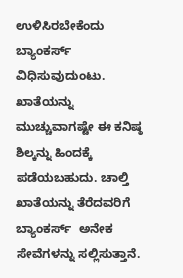ಉಳಿಸಿರಬೇಕೆಂದು ಬ್ಯಾಂಕರ್ಸ್  ವಿಧಿಸುವುದುಂಟು. ಖಾತೆಯನ್ನು ಮುಚ್ಚುವಾಗಷ್ಟೇ ಈ ಕನಿಷ್ಠ ಶಿಲ್ಕನ್ನು ಹಿಂದಕ್ಕೆ ಪಡೆಯಬಹುದು. ಚಾಲ್ತಿ ಖಾತೆಯನ್ನು ತೆರೆದವರಿಗೆ ಬ್ಯಾಂಕರ್ಸ್  ಅನೇಕ ಸೇವೆಗಳನ್ನು ಸಲ್ಲಿಸುತ್ತಾನೆ.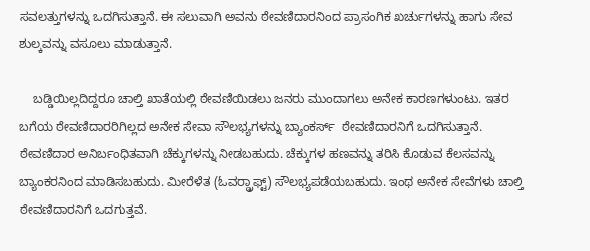ಸವಲತ್ತುಗಳನ್ನು ಒದಗಿಸುತ್ತಾನೆ. ಈ ಸಲುವಾಗಿ ಅವನು ಠೇವಣಿದಾರನಿಂದ ಪ್ರಾಸಂಗಿಕ ಖರ್ಚುಗಳನ್ನು ಹಾಗು ಸೇವ ಶುಲ್ಕವನ್ನು ವಸೂಲು ಮಾಡುತ್ತಾನೆ.

    ಬಡ್ಡಿಯಿಲ್ಲದಿದ್ದರೂ ಚಾಲ್ತಿ ಖಾತೆಯಲ್ಲಿ ಠೇವಣಿಯಿಡಲು ಜನರು ಮುಂದಾಗಲು ಅನೇಕ ಕಾರಣಗಳುಂಟು. ಇತರ ಬಗೆಯ ಠೇವಣಿದಾರರಿಗಿಲ್ಲದ ಅನೇಕ ಸೇವಾ ಸೌಲಭ್ಯಗಳನ್ನು ಬ್ಯಾಂಕರ್ಸ್  ಠೇವಣಿದಾರನಿಗೆ ಒದಗಿಸುತ್ತಾನೆ. ಠೇವಣಿದಾರ ಅನಿರ್ಬಂಧಿತವಾಗಿ ಚೆಕ್ಕುಗಳನ್ನು ನೀಡಬಹುದು. ಚೆಕ್ಕುಗಳ ಹಣವನ್ನು ತರಿಸಿ ಕೊಡುವ ಕೆಲಸವನ್ನು ಬ್ಯಾಂಕರನಿಂದ ಮಾಡಿಸಬಹುದು. ಮೀರೆಳೆತ (ಓವರ್‍ಡ್ರಾಫ್ಟ್) ಸೌಲಭ್ಯಪಡೆಯಬಹುದು. ಇಂಥ ಅನೇಕ ಸೇವೆಗಳು ಚಾಲ್ತಿ ಠೇವಣಿದಾರನಿಗೆ ಒದಗುತ್ತವೆ.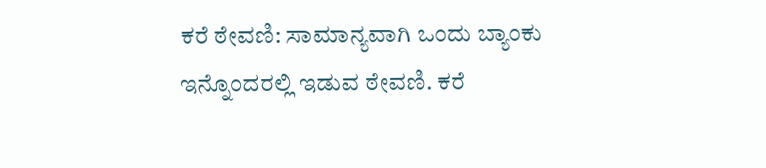ಕರೆ ಠೇವಣಿ: ಸಾಮಾನ್ಯವಾಗಿ ಒಂದು ಬ್ಯಾಂಕು ಇನ್ನೊಂದರಲ್ಲಿ ಇಡುವ ಠೇವಣಿ. ಕರೆ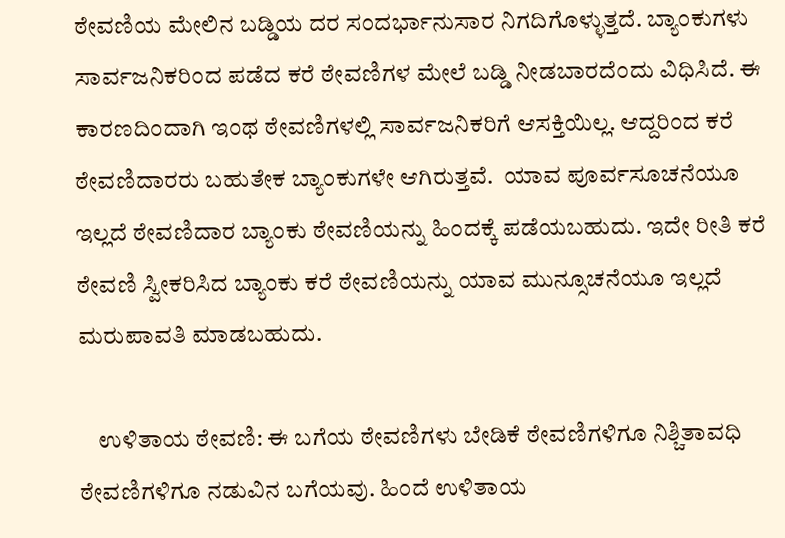ಠೇವಣಿಯ ಮೇಲಿನ ಬಡ್ಡಿಯ ದರ ಸಂದರ್ಭಾನುಸಾರ ನಿಗದಿಗೊಳ್ಳುತ್ತದೆ. ಬ್ಯಾಂಕುಗಳು ಸಾರ್ವಜನಿಕರಿಂದ ಪಡೆದ ಕರೆ ಠೇವಣಿಗಳ ಮೇಲೆ ಬಡ್ಡಿ ನೀಡಬಾರದೆಂದು ವಿಧಿಸಿದೆ. ಈ ಕಾರಣದಿಂದಾಗಿ ಇಂಥ ಠೇವಣಿಗಳಲ್ಲಿ ಸಾರ್ವಜನಿಕರಿಗೆ ಆಸಕ್ತಿಯಿಲ್ಲ. ಆದ್ದರಿಂದ ಕರೆ ಠೇವಣಿದಾರರು ಬಹುತೇಕ ಬ್ಯಾಂಕುಗಳೇ ಆಗಿರುತ್ತವೆ.  ಯಾವ ಪೂರ್ವಸೂಚನೆಯೂ ಇಲ್ಲದೆ ಠೇವಣಿದಾರ ಬ್ಯಾಂಕು ಠೇವಣಿಯನ್ನು ಹಿಂದಕ್ಕೆ ಪಡೆಯಬಹುದು. ಇದೇ ರೀತಿ ಕರೆ ಠೇವಣಿ ಸ್ವೀಕರಿಸಿದ ಬ್ಯಾಂಕು ಕರೆ ಠೇವಣಿಯನ್ನು ಯಾವ ಮುನ್ಸೂಚನೆಯೂ ಇಲ್ಲದೆ ಮರುಪಾವತಿ ಮಾಡಬಹುದು.

    ಉಳಿತಾಯ ಠೇವಣಿ: ಈ ಬಗೆಯ ಠೇವಣಿಗಳು ಬೇಡಿಕೆ ಠೇವಣಿಗಳಿಗೂ ನಿಶ್ಚಿತಾವಧಿ ಠೇವಣಿಗಳಿಗೂ ನಡುವಿನ ಬಗೆಯವು. ಹಿಂದೆ ಉಳಿತಾಯ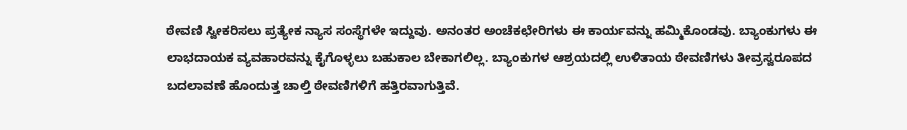ಠೇವಣಿ ಸ್ವೀಕರಿಸಲು ಪ್ರತ್ಯೇಕ ನ್ಯಾಸ ಸಂಸ್ಥೆಗಳೇ ಇದ್ದುವು. ಅನಂತರ ಅಂಚೆಕಛೇರಿಗಳು ಈ ಕಾರ್ಯವನ್ನು ಹಮ್ಮಿಕೊಂಡವು. ಬ್ಯಾಂಕುಗಳು ಈ ಲಾಭದಾಯಕ ವ್ಯವಹಾರವನ್ನು ಕೈಗೊಳ್ಳಲು ಬಹುಕಾಲ ಬೇಕಾಗಲಿಲ್ಲ. ಬ್ಯಾಂಕುಗಳ ಆಶ್ರಯದಲ್ಲಿ ಉಳಿತಾಯ ಠೇವಣಿಗಳು ತೀವ್ರಸ್ವರೂಪದ ಬದಲಾವಣೆ ಹೊಂದುತ್ತ ಚಾಲ್ತಿ ಠೇವಣಿಗಳಿಗೆ ಹತ್ತಿರವಾಗುತ್ತಿವೆ.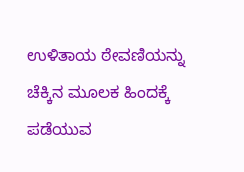ಉಳಿತಾಯ ಠೇವಣಿಯನ್ನು ಚೆಕ್ಕಿನ ಮೂಲಕ ಹಿಂದಕ್ಕೆ ಪಡೆಯುವ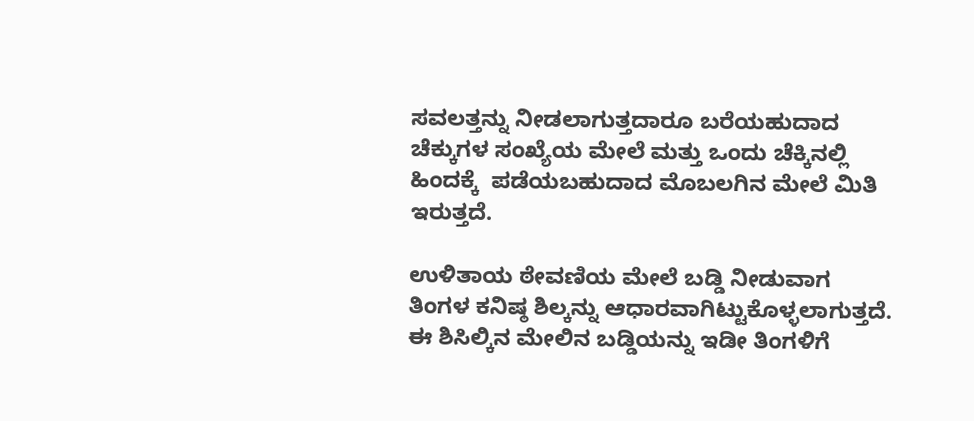ಸವಲತ್ತನ್ನು ನೀಡಲಾಗುತ್ತದಾರೂ ಬರೆಯಹುದಾದ ಚೆಕ್ಕುಗಳ ಸಂಖ್ಯೆಯ ಮೇಲೆ ಮತ್ತು ಒಂದು ಚೆಕ್ಕಿನಲ್ಲಿ ಹಿಂದಕ್ಕೆ  ಪಡೆಯಬಹುದಾದ ಮೊಬಲಗಿನ ಮೇಲೆ ಮಿತಿ ಇರುತ್ತದೆ.

ಉಳಿತಾಯ ಠೇವಣಿಯ ಮೇಲೆ ಬಡ್ಡಿ ನೀಡುವಾಗ ತಿಂಗಳ ಕನಿಷ್ಠ ಶಿಲ್ಕನ್ನು ಆಧಾರವಾಗಿಟ್ಟುಕೊಳ್ಳಲಾಗುತ್ತದೆ. ಈ ಶಿಸಿಲ್ಕಿನ ಮೇಲಿನ ಬಡ್ಡಿಯನ್ನು ಇಡೀ ತಿಂಗಳಿಗೆ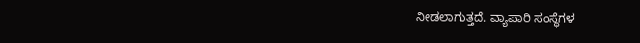ನೀಡಲಾಗುತ್ತದೆ. ವ್ಯಾಪಾರಿ ಸಂಸ್ಥೆಗಳ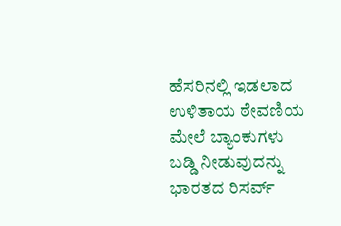ಹೆಸರಿನಲ್ಲಿ ಇಡಲಾದ ಉಳಿತಾಯ ಠೇವಣಿಯ ಮೇಲೆ ಬ್ಯಾಂಕುಗಳು ಬಡ್ಡಿ ನೀಡುವುದನ್ನು ಭಾರತದ ರಿಸರ್ವ್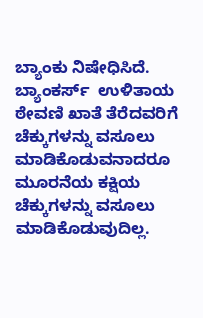ಬ್ಯಾಂಕು ನಿಷೇಧಿಸಿದೆ. ಬ್ಯಾಂಕರ್ಸ್  ಉಳಿತಾಯ ಠೇವಣಿ ಖಾತೆ ತೆರೆದವರಿಗೆ ಚೆಕ್ಕುಗಳನ್ನು ವಸೂಲು ಮಾಡಿಕೊಡುವನಾದರೂ ಮೂರನೆಯ ಕಕ್ಷಿಯ ಚೆಕ್ಕುಗಳನ್ನು ವಸೂಲು ಮಾಡಿಕೊಡುವುದಿಲ್ಲ.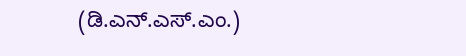(ಡಿ.ಎನ್.ಎಸ್.ಎಂ.)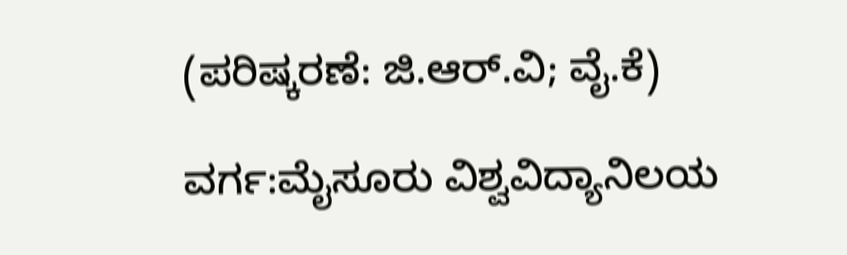(ಪರಿಷ್ಕರಣೆ: ಜಿ.ಆರ್.ವಿ; ವೈ.ಕೆ)

ವರ್ಗ:ಮೈಸೂರು ವಿಶ್ವವಿದ್ಯಾನಿಲಯ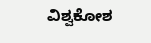ವಿಶ್ವಕೋಶ